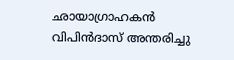ഛായാഗ്രാഹകന്‍ വിപിന്‍ദാസ് അന്തരിച്ചു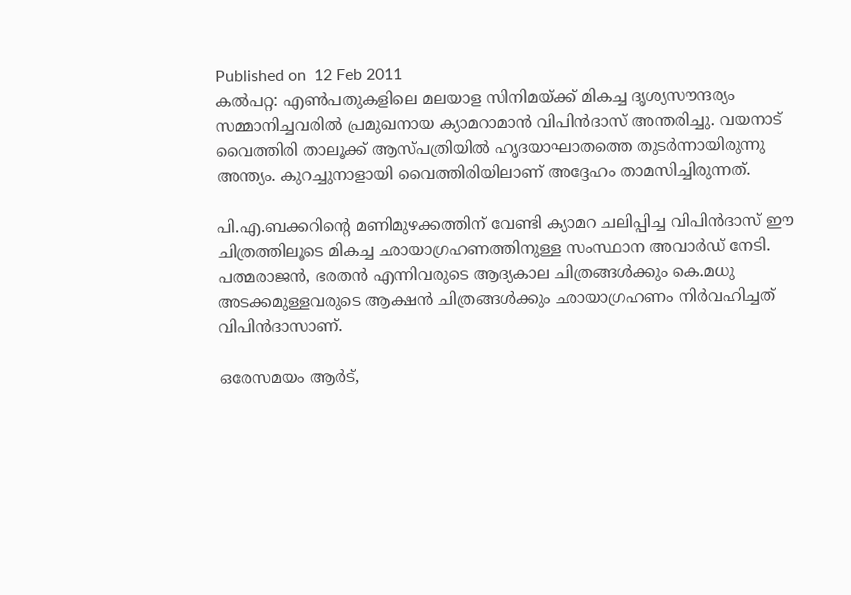Published on  12 Feb 2011
കല്‍പറ്റ: എണ്‍പതുകളിലെ മലയാള സിനിമയ്ക്ക് മികച്ച ദൃശ്യസൗന്ദര്യം സമ്മാനിച്ചവരില്‍ പ്രമുഖനായ ക്യാമറാമാന്‍ വിപിന്‍ദാസ് അന്തരിച്ചു. വയനാട് വൈത്തിരി താലൂക്ക് ആസ്പത്രിയില്‍ ഹൃദയാഘാതത്തെ തുടര്‍ന്നായിരുന്നു അന്ത്യം. കുറച്ചുനാളായി വൈത്തിരിയിലാണ് അദ്ദേഹം താമസിച്ചിരുന്നത്.

പി.എ.ബക്കറിന്റെ മണിമുഴക്കത്തിന് വേണ്ടി ക്യാമറ ചലിപ്പിച്ച വിപിന്‍ദാസ് ഈ ചിത്രത്തിലൂടെ മികച്ച ഛായാഗ്രഹണത്തിനുള്ള സംസ്ഥാന അവാര്‍ഡ് നേടി. പത്മരാജന്‍, ഭരതന്‍ എന്നിവരുടെ ആദ്യകാല ചിത്രങ്ങള്‍ക്കും കെ.മധു അടക്കമുള്ളവരുടെ ആക്ഷന്‍ ചിത്രങ്ങള്‍ക്കും ഛായാഗ്രഹണം നിര്‍വഹിച്ചത് വിപിന്‍ദാസാണ്.

ഒരേസമയം ആര്‍ട്,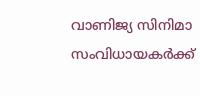വാണിജ്യ സിനിമാ സംവിധായകര്‍ക്ക്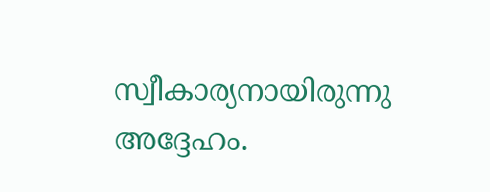സ്വീകാര്യനായിരുന്നു അദ്ദേഹം.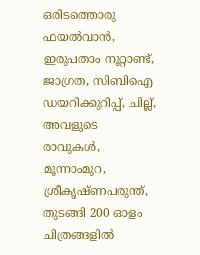ഒരിടത്തൊരു ഫയല്‍വാന്‍, ഇരുപതാം നൂറ്റാണ്ട്, ജാഗ്രത, സിബിഐ ഡയറിക്കുറിപ്പ്, ചില്ല്, അവളുടെ രാവുകള്‍, മൂന്നാംമുറ, ശ്രീകൃഷ്ണപരുന്ത്, തുടങ്ങി 200 ഓളം ചിത്രങ്ങളില്‍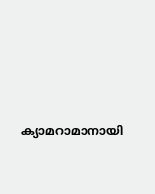ക്യാമറാമാനായി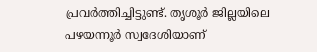പ്രവര്‍ത്തിച്ചിട്ടുണ്ട്. തൃശൂര്‍ ജില്ലയിലെ പഴയന്നൂര്‍ സ്വദേശിയാണ്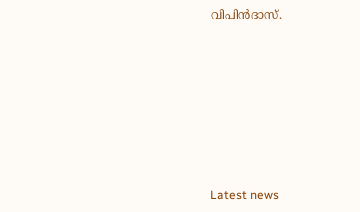വിപിന്‍ദാസ്.









Latest news